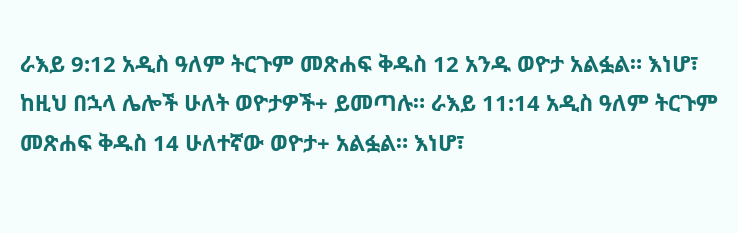ራእይ 9:12 አዲስ ዓለም ትርጉም መጽሐፍ ቅዱስ 12 አንዱ ወዮታ አልፏል። እነሆ፣ ከዚህ በኋላ ሌሎች ሁለት ወዮታዎች+ ይመጣሉ። ራእይ 11:14 አዲስ ዓለም ትርጉም መጽሐፍ ቅዱስ 14 ሁለተኛው ወዮታ+ አልፏል። እነሆ፣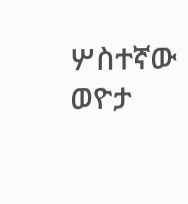ሦስተኛው ወዮታ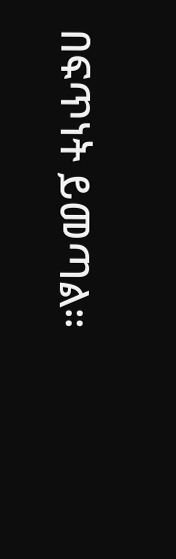በፍጥነት ይመጣል።